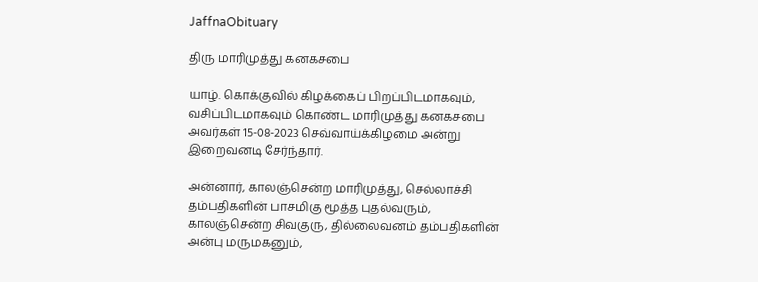JaffnaObituary

திரு மாரிமுத்து கனகசபை

யாழ். கொக்குவில் கிழக்கைப் பிறப்பிடமாகவும், வசிப்பிடமாகவும் கொண்ட மாரிமுத்து கனகசபை அவர்கள் 15-08-2023 செவ்வாய்க்கிழமை அன்று இறைவனடி சேர்ந்தார்.

அன்னார், காலஞ்சென்ற மாரிமுத்து, செல்லாச்சி தம்பதிகளின் பாசமிகு மூத்த புதல்வரும், காலஞ்சென்ற சிவகுரு, தில்லைவனம் தம்பதிகளின் அன்பு மருமகனும்,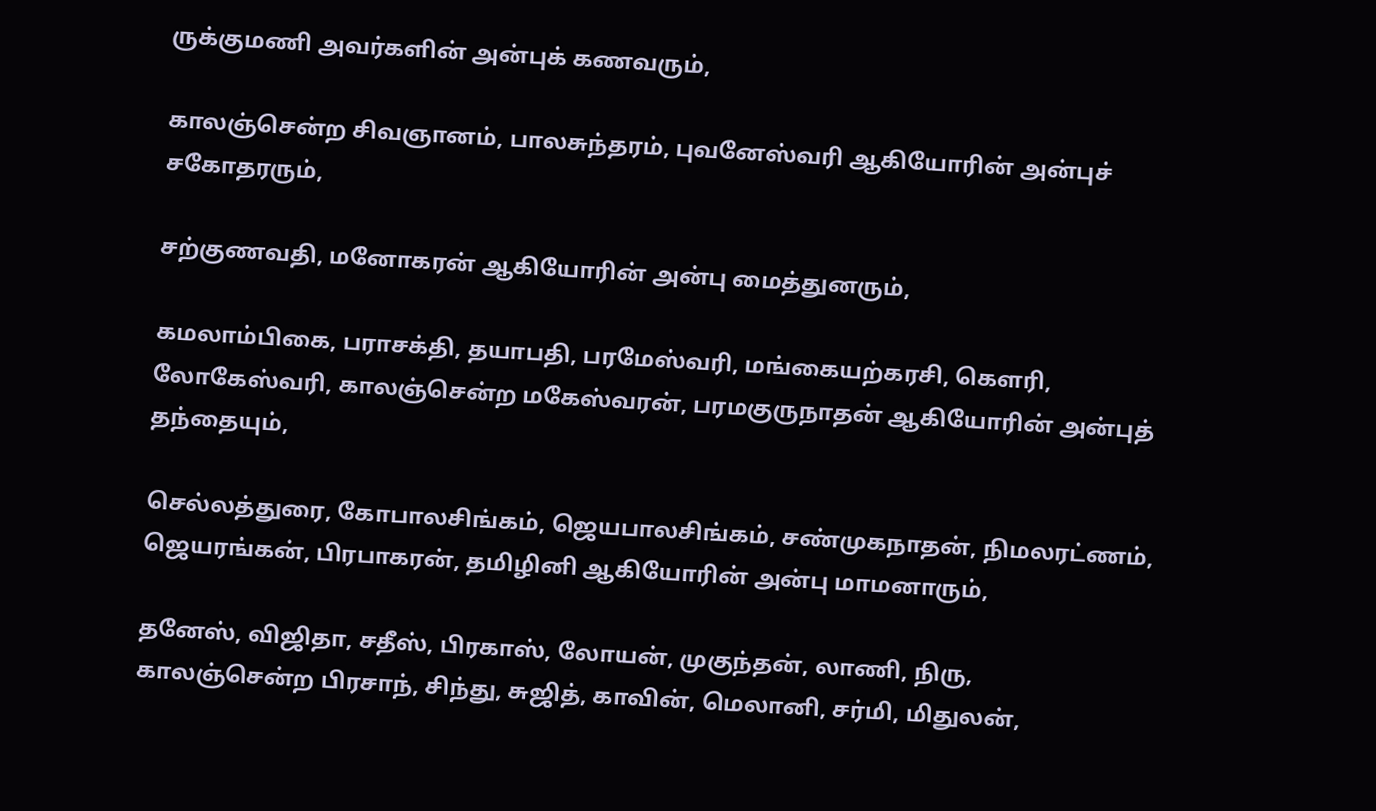ருக்குமணி அவர்களின் அன்புக் கணவரும்,

காலஞ்சென்ற சிவஞானம், பாலசுந்தரம், புவனேஸ்வரி ஆகியோரின் அன்புச் சகோதரரும்,

சற்குணவதி, மனோகரன் ஆகியோரின் அன்பு மைத்துனரும்,

கமலாம்பிகை, பராசக்தி, தயாபதி, பரமேஸ்வரி, மங்கையற்கரசி, கௌரி, லோகேஸ்வரி, காலஞ்சென்ற மகேஸ்வரன், பரமகுருநாதன் ஆகியோரின் அன்புத் தந்தையும்,

செல்லத்துரை, கோபாலசிங்கம், ஜெயபாலசிங்கம், சண்முகநாதன், நிமலரட்ணம், ஜெயரங்கன், பிரபாகரன், தமிழினி ஆகியோரின் அன்பு மாமனாரும்,

தனேஸ், விஜிதா, சதீஸ், பிரகாஸ், லோயன், முகுந்தன், லாணி, நிரு, காலஞ்சென்ற பிரசாந், சிந்து, சுஜித், காவின், மெலானி, சர்மி, மிதுலன்,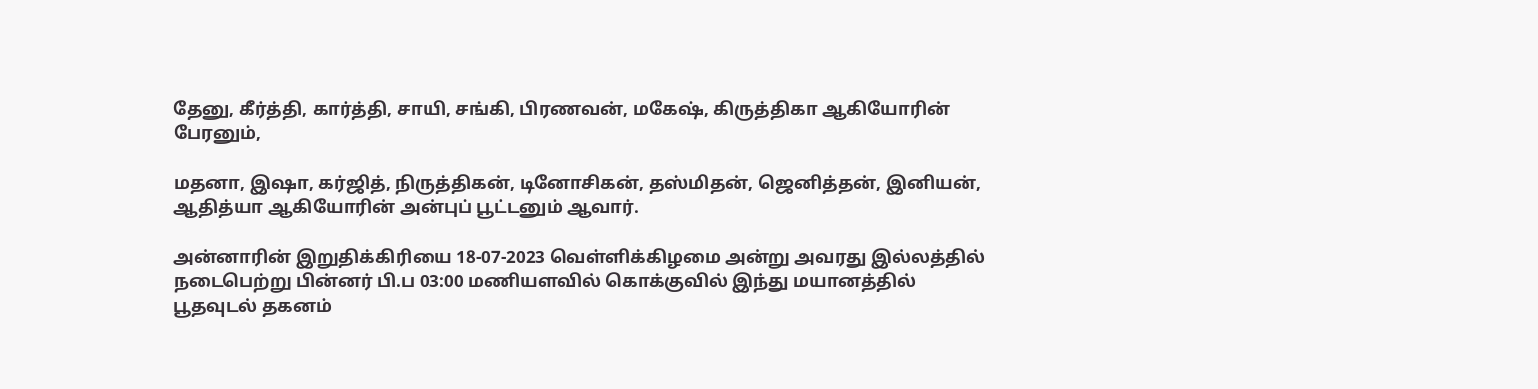தேனு, கீர்த்தி, கார்த்தி, சாயி, சங்கி, பிரணவன், மகேஷ், கிருத்திகா ஆகியோரின் பேரனும்,

மதனா, இஷா, கர்ஜித், நிருத்திகன், டினோசிகன், தஸ்மிதன், ஜெனித்தன், இனியன், ஆதித்யா ஆகியோரின் அன்புப் பூட்டனும் ஆவார்.

அன்னாரின் இறுதிக்கிரியை 18-07-2023 வெள்ளிக்கிழமை அன்று அவரது இல்லத்தில் நடைபெற்று பின்னர் பி.ப 03:00 மணியளவில் கொக்குவில் இந்து மயானத்தில் பூதவுடல் தகனம்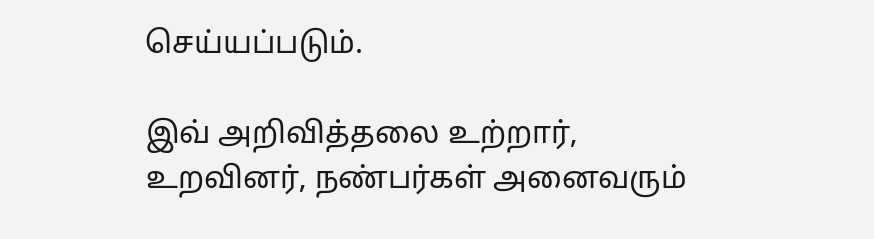செய்யப்படும்.

இவ் அறிவித்தலை உற்றார், உறவினர், நண்பர்கள் அனைவரும்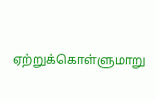ஏற்றுக்கொள்ளுமாறு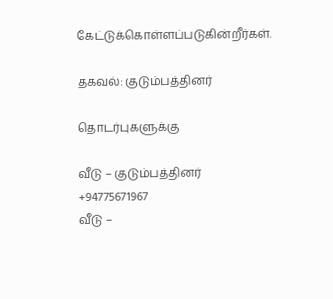கேட்டுக்கொள்ளப்படுகின்றீர்கள்.

தகவல்: குடும்பத்தினர்

தொடர்புகளுக்கு

வீடு – குடும்பத்தினர்
+94775671967
வீடு –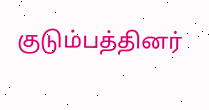குடும்பத்தினர்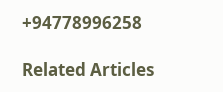+94778996258

Related Articles